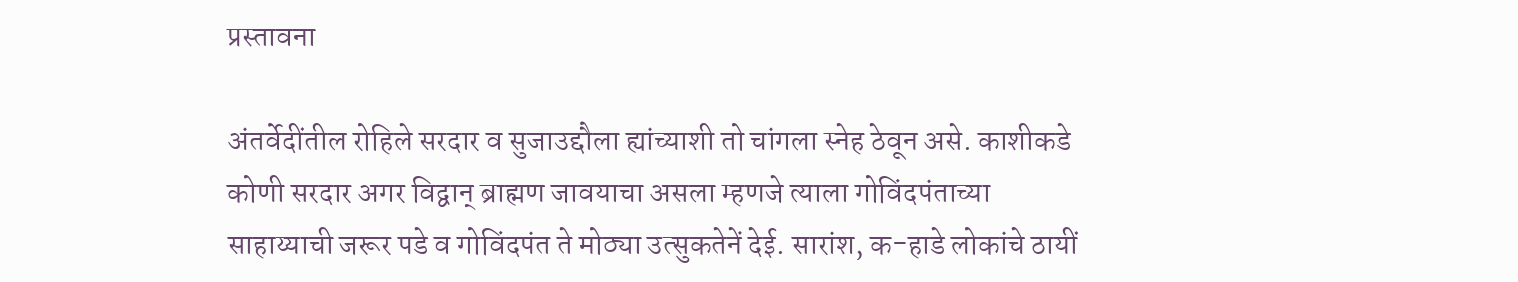प्रस्तावना

अंतर्वेदींतील रोहिले सरदार व सुजाउद्दौला ह्यांच्याशी तो चांगला स्नेह ठेवून असे. काशीकडे कोणी सरदार अगर विद्वान् ब्राह्मण जावयाचा असला म्हणजे त्याला गोविंदपंताच्या साहाय्याची जरूर पडे व गोविंदपंत ते मोठ्या उत्सुकतेनें देई. सारांश, क-हाडे लोकांचे ठायीं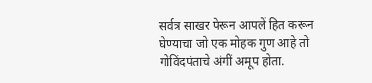सर्वत्र साखर पेरून आपलें हित करून घेण्याचा जो एक मोहक गुण आहे तो गोविंदपंताचे अंगीं अमूप होता.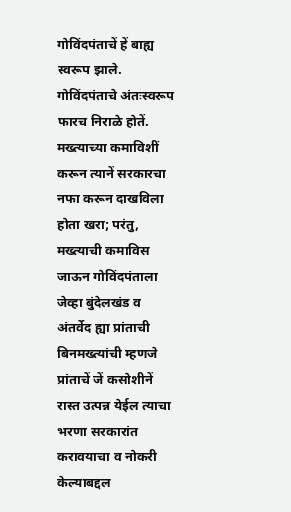गोविंदपंताचें हें बाह्य स्वरूप झाले. गोविंदपंताचे अंतःस्वरूप फारच निराळे होतें. मख्त्याच्या कमाविशीं करून त्यानें सरकारचा नफा करून दाखविला होता खरा; परंतु, मख्त्याची कमाविस जाऊन गोविंदपंताला जेव्हा बुंदेलखंड व अंतर्वेद ह्या प्रांताची बिनमख्त्यांची म्हणजे प्रांताचें जें कसोशीनें रास्त उत्पन्न येईल त्याचा भरणा सरकारांत करावयाचा व नोकरी केल्याबद्दल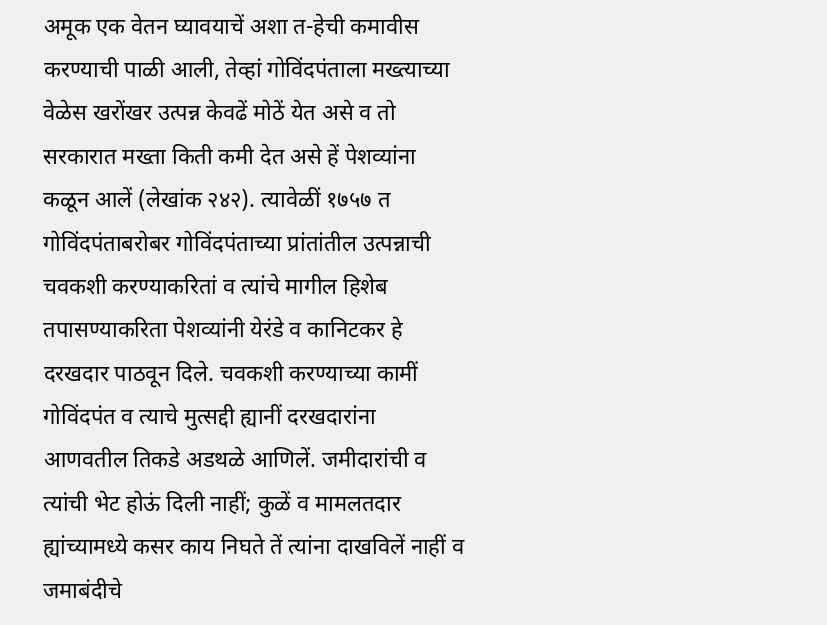अमूक एक वेतन घ्यावयाचें अशा त-हेची कमावीस करण्याची पाळी आली, तेव्हां गोविंदपंताला मख्त्याच्या वेळेस खरोंखर उत्पन्न केवढें मोठें येत असे व तो सरकारात मख्ता किती कमी देत असे हें पेशव्यांना कळून आलें (लेखांक २४२). त्यावेळीं १७५७ त गोविंदपंताबरोबर गोविंदपंताच्या प्रांतांतील उत्पन्नाची चवकशी करण्याकरितां व त्यांचे मागील हिशेब तपासण्याकरिता पेशव्यांनी येरंडे व कानिटकर हे दरखदार पाठवून दिले. चवकशी करण्याच्या कामीं गोविंदपंत व त्याचे मुत्सद्दी ह्यानीं दरखदारांना आणवतील तिकडे अडथळे आणिलें. जमीदारांची व त्यांची भेट होऊं दिली नाहीं; कुळें व मामलतदार ह्यांच्यामध्ये कसर काय निघते तें त्यांना दाखविलें नाहीं व जमाबंदीचे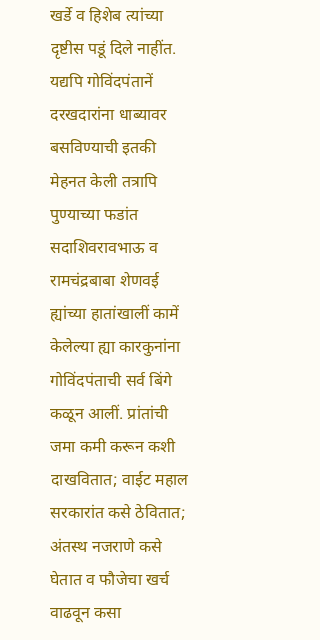खर्डे व हिशेब त्यांच्या दृष्टीस पडूं दिले नाहींत. यद्यपि गोविंदपंतानें दरखदारांना धाब्यावर बसविण्याची इतकी मेहनत केली तत्रापि पुण्याच्या फडांत सदाशिवरावभाऊ व रामचंद्रबाबा शेणवई ह्यांच्या हातांखालीं कामें केलेल्या ह्या कारकुनांना गोविंदपंताची सर्व बिंगे कळून आलीं. प्रांतांची जमा कमी करून कशी दाखवितात; वाईट महाल सरकारांत कसे ठेवितात; अंतस्थ नजराणे कसे घेतात व फौजेचा खर्च वाढवून कसा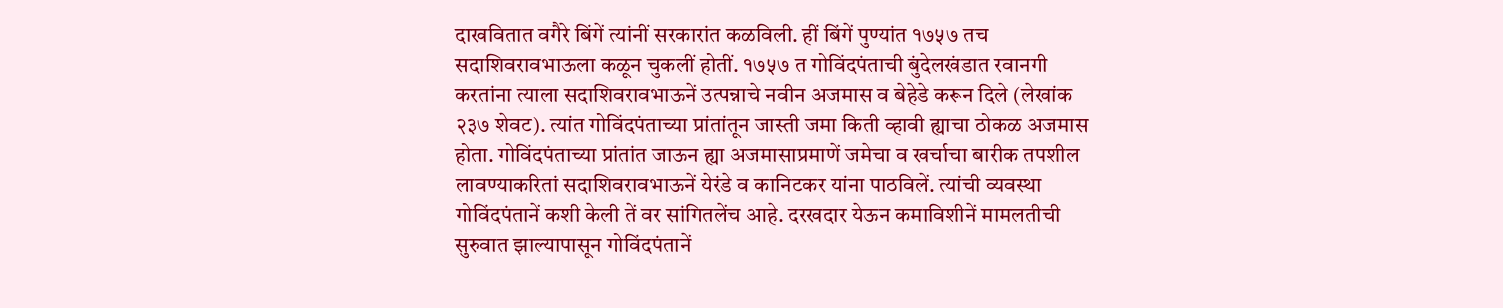दाखवितात वगैरे बिंगें त्यांनीं सरकारांत कळविली. हीं बिंगें पुण्यांत १७५७ तच सदाशिवरावभाऊला कळून चुकलीं होतीं. १७५७ त गोविंदपंताची बुंदेलखंडात रवानगी करतांना त्याला सदाशिवरावभाऊनें उत्पन्नाचे नवीन अजमास व बेहेडे करून दिले (लेखांक २३७ शेवट). त्यांत गोविंदपंताच्या प्रांतांतून जास्ती जमा किती व्हावी ह्याचा ठोकळ अजमास होता. गोविंदपंताच्या प्रांतांत जाऊन ह्या अजमासाप्रमाणें जमेचा व खर्चाचा बारीक तपशील लावण्याकरितां सदाशिवरावभाऊनें येरंडे व कानिटकर यांना पाठविलें. त्यांची व्यवस्था गोविंदपंतानें कशी केली तें वर सांगितलेंच आहे. दरखदार येऊन कमाविशीनें मामलतीची सुरुवात झाल्यापासून गोविंदपंतानें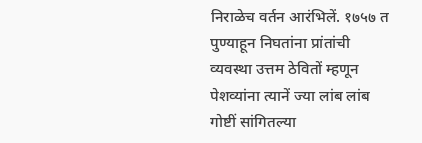निराळेच वर्तन आरंभिलें. १७५७ त पुण्याहून निघतांना प्रांतांची व्यवस्था उत्तम ठेवितों म्हणून पेशव्यांना त्यानें ज्या लांब लांब गोष्टीं सांगितल्या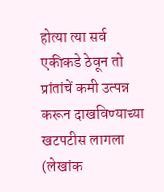होत्या त्या सर्व एकीकडे ठेवून तो प्रांतांचें कमी उत्पन्न करून दाखविण्याच्या खटपटीस लागला (लेखांक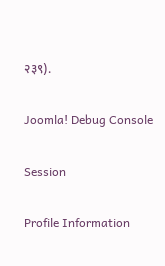२३९).

Joomla! Debug Console

Session

Profile Information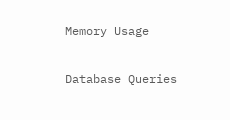Memory Usage

Database Queries